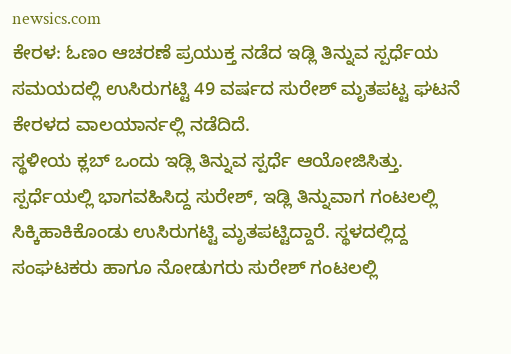newsics.com
ಕೇರಳ: ಓಣಂ ಆಚರಣೆ ಪ್ರಯುಕ್ತ ನಡೆದ ಇಡ್ಲಿ ತಿನ್ನುವ ಸ್ಪರ್ಧೆಯ ಸಮಯದಲ್ಲಿ ಉಸಿರುಗಟ್ಟಿ 49 ವರ್ಷದ ಸುರೇಶ್ ಮೃತಪಟ್ಟ ಘಟನೆ ಕೇರಳದ ವಾಲಯಾರ್ನಲ್ಲಿ ನಡೆದಿದೆ.
ಸ್ಥಳೀಯ ಕ್ಲಬ್ ಒಂದು ಇಡ್ಲಿ ತಿನ್ನುವ ಸ್ಪರ್ಧೆ ಆಯೋಜಿಸಿತ್ತು. ಸ್ಪರ್ಧೆಯಲ್ಲಿ ಭಾಗವಹಿಸಿದ್ದ ಸುರೇಶ್, ಇಡ್ಲಿ ತಿನ್ನುವಾಗ ಗಂಟಲಲ್ಲಿ ಸಿಕ್ಕಿಹಾಕಿಕೊಂಡು ಉಸಿರುಗಟ್ಟಿ ಮೃತಪಟ್ಟಿದ್ದಾರೆ. ಸ್ಥಳದಲ್ಲಿದ್ದ ಸಂಘಟಕರು ಹಾಗೂ ನೋಡುಗರು ಸುರೇಶ್ ಗಂಟಲಲ್ಲಿ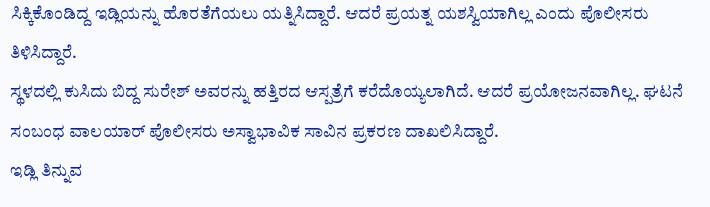ಸಿಕ್ಕಿಕೊಂಡಿದ್ದ ಇಡ್ಲಿಯನ್ನು ಹೊರತೆಗೆಯಲು ಯತ್ನಿಸಿದ್ದಾರೆ. ಆದರೆ ಪ್ರಯತ್ನ ಯಶಸ್ವಿಯಾಗಿಲ್ಲ ಎಂದು ಪೊಲೀಸರು ತಿಳಿಸಿದ್ದಾರೆ.
ಸ್ಥಳದಲ್ಲಿ ಕುಸಿದು ಬಿದ್ದ ಸುರೇಶ್ ಅವರನ್ನು ಹತ್ತಿರದ ಆಸ್ಪತ್ರೆಗೆ ಕರೆದೊಯ್ಯಲಾಗಿದೆ. ಆದರೆ ಪ್ರಯೋಜನವಾಗಿಲ್ಲ. ಘಟನೆ ಸಂಬಂಧ ವಾಲಯಾರ್ ಪೊಲೀಸರು ಅಸ್ವಾಭಾವಿಕ ಸಾವಿನ ಪ್ರಕರಣ ದಾಖಲಿಸಿದ್ದಾರೆ.
ಇಡ್ಲಿ ತಿನ್ನುವ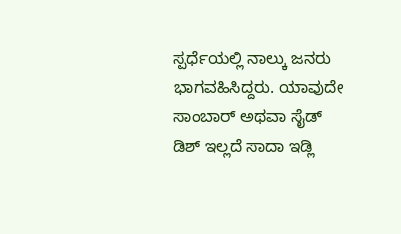ಸ್ಪರ್ಧೆಯಲ್ಲಿ ನಾಲ್ಕು ಜನರು ಭಾಗವಹಿಸಿದ್ದರು. ಯಾವುದೇ ಸಾಂಬಾರ್ ಅಥವಾ ಸೈಡ್ ಡಿಶ್ ಇಲ್ಲದೆ ಸಾದಾ ಇಡ್ಲಿ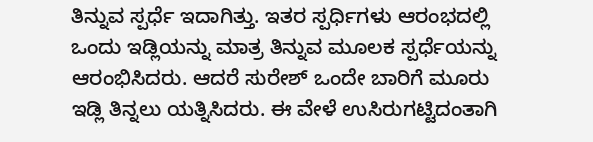ತಿನ್ನುವ ಸ್ಪರ್ಧೆ ಇದಾಗಿತ್ತು. ಇತರ ಸ್ಪರ್ಧಿಗಳು ಆರಂಭದಲ್ಲಿ ಒಂದು ಇಡ್ಲಿಯನ್ನು ಮಾತ್ರ ತಿನ್ನುವ ಮೂಲಕ ಸ್ಪರ್ಧೆಯನ್ನು ಆರಂಭಿಸಿದರು. ಆದರೆ ಸುರೇಶ್ ಒಂದೇ ಬಾರಿಗೆ ಮೂರು ಇಡ್ಲಿ ತಿನ್ನಲು ಯತ್ನಿಸಿದರು. ಈ ವೇಳೆ ಉಸಿರುಗಟ್ಟಿದಂತಾಗಿ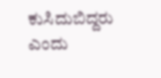ಕುಸಿದುಬಿದ್ದರು ಎಂದು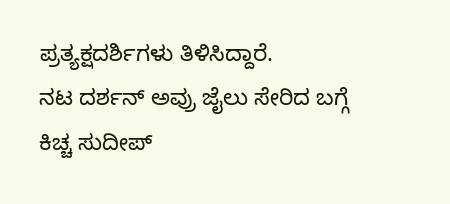ಪ್ರತ್ಯಕ್ಷದರ್ಶಿಗಳು ತಿಳಿಸಿದ್ದಾರೆ.
ನಟ ದರ್ಶನ್ ಅವ್ರು ಜೈಲು ಸೇರಿದ ಬಗ್ಗೆ ಕಿಚ್ಚ ಸುದೀಪ್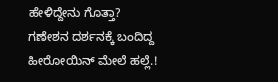ಹೇಳಿದ್ದೇನು ಗೊತ್ತಾ?
ಗಣೇಶನ ದರ್ಶನಕ್ಕೆ ಬಂದಿದ್ದ ಹೀರೋಯಿನ್ ಮೇಲೆ ಹಲ್ಲೆ.!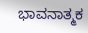ಭಾವನಾತ್ಮಕ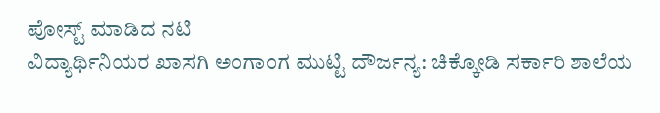ಪೋಸ್ಟ್ ಮಾಡಿದ ನಟಿ
ವಿದ್ಯಾರ್ಥಿನಿಯರ ಖಾಸಗಿ ಅಂಗಾಂಗ ಮುಟ್ಟಿ ದೌರ್ಜನ್ಯ: ಚಿಕ್ಕೋಡಿ ಸರ್ಕಾರಿ ಶಾಲೆಯ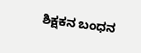ಶಿಕ್ಷಕನ ಬಂಧನ